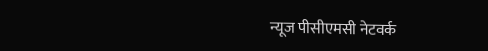न्यूज पीसीएमसी नेटवर्क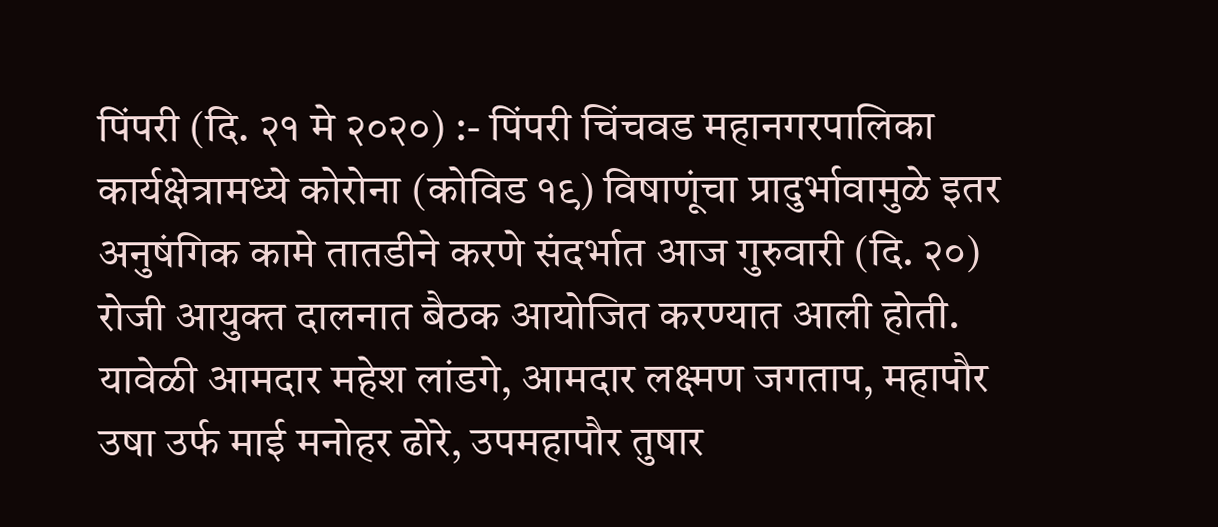पिंपरी (दि. २१ मे २०२०) :- पिंपरी चिंचवड महानगरपालिका कार्यक्षेत्रामध्ये कोरोना (कोविड १९) विषाणूंचा प्रादुर्भावामुळे इतर अनुषंगिक कामे तातडीने करणे संदर्भात आज गुरुवारी (दि. २०) रोजी आयुक्त दालनात बैठक आयोजित करण्यात आली होती.
यावेळी आमदार महेश लांडगे, आमदार लक्ष्मण जगताप, महापौर उषा उर्फ माई मनोहर ढोरे, उपमहापौर तुषार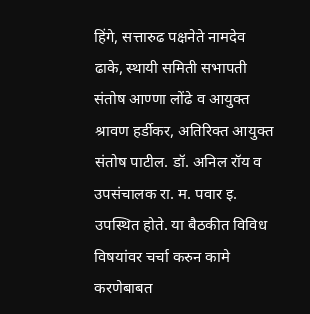हिंगे, सत्तारुढ पक्षनेते नामदेव ढाके, स्थायी समिती सभापती संतोष आण्णा लोंढे व आयुक्त श्रावण हर्डीकर, अतिरिक्त आयुक्त संतोष पाटील. डॉ. अनिल रॉय व उपसंचालक रा. म. पवार इ. उपस्थित होते. या बैठकीत विविध विषयांवर चर्चा करुन कामे करणेबाबत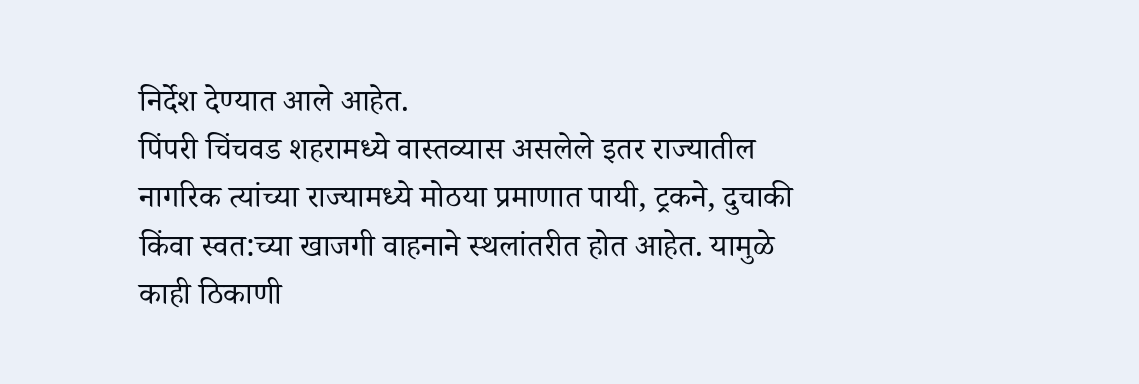निर्देश देण्यात आले आहेत.
पिंपरी चिंचवड शहरामध्ये वास्तव्यास असलेले इतर राज्यातील नागरिक त्यांच्या राज्यामध्ये मोठया प्रमाणात पायी, ट्रकने, दुचाकी किंवा स्वत:च्या खाजगी वाहनाने स्थलांतरीत होत आहेत. यामुळे काही ठिकाणी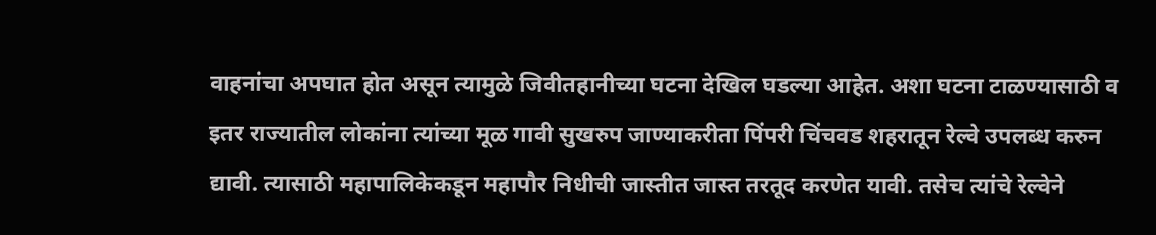वाहनांचा अपघात होत असून त्यामुळे जिवीतहानीच्या घटना देखिल घडल्या आहेत. अशा घटना टाळण्यासाठी व इतर राज्यातील लोकांना त्यांच्या मूळ गावी सुखरुप जाण्याकरीता पिंपरी चिंचवड शहरातून रेल्वे उपलब्ध करुन द्यावी. त्यासाठी महापालिकेकडून महापौर निधीची जास्तीत जास्त तरतूद करणेत यावी. तसेच त्यांचे रेल्वेने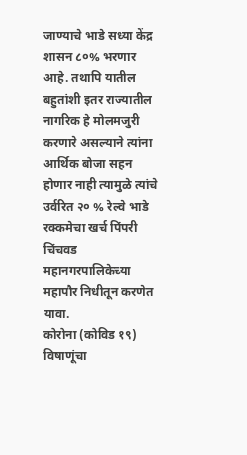जाण्याचे भाडे सध्या केंद्र शासन ८०% भरणार आहे. तथापि यातील बहुतांशी इतर राज्यातील नागरिक हे मोलमजुरी करणारे असल्याने त्यांना आर्थिक बोजा सहन होणार नाही त्यामुळे त्यांचे उर्वरित २० % रेल्वे भाडे रक्कमेचा खर्च पिंपरी चिंचवड महानगरपालिकेच्या महापौर निधीतून करणेत यावा.
कोरोना (कोविड १९) विषाणूंचा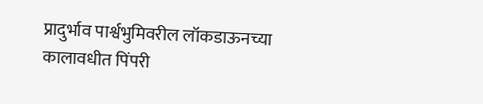प्रादुर्भाव पार्श्वभुमिवरील लॉकडाऊनच्या कालावधीत पिंपरी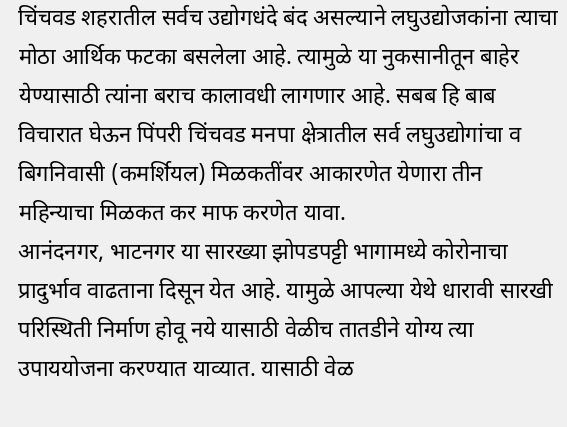चिंचवड शहरातील सर्वच उद्योगधंदे बंद असल्याने लघुउद्योजकांना त्याचा मोठा आर्थिक फटका बसलेला आहे. त्यामुळे या नुकसानीतून बाहेर येण्यासाठी त्यांना बराच कालावधी लागणार आहे. सबब हि बाब विचारात घेऊन पिंपरी चिंचवड मनपा क्षेत्रातील सर्व लघुउद्योगांचा व बिगनिवासी (कमर्शियल) मिळकतींवर आकारणेत येणारा तीन महिन्याचा मिळकत कर माफ करणेत यावा.
आनंदनगर, भाटनगर या सारख्या झोपडपट्टी भागामध्ये कोरोनाचा प्रादुर्भाव वाढताना दिसून येत आहे. यामुळे आपल्या येथे धारावी सारखी परिस्थिती निर्माण होवू नये यासाठी वेळीच तातडीने योग्य त्या उपाययोजना करण्यात याव्यात. यासाठी वेळ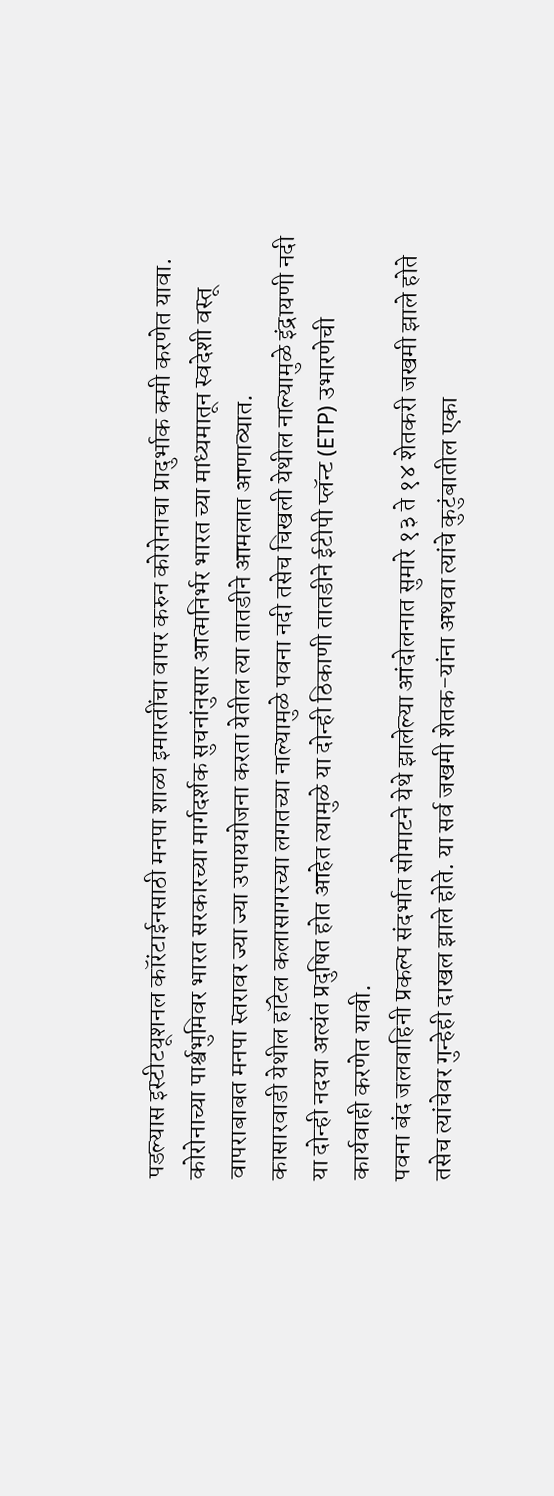पडल्यास इस्टीटयूशनल कॉरंटाईनसाठी मनपा शाळा इमारतींचा वापर करुन कोरोनाचा प्रादुर्भाक कमी करणेत यावा.
कोरोनाच्या पार्श्वभुमिवर भारत सरकारच्या मार्गदर्शक सुचनांनुसार आत्मनिर्भर भारत च्या माध्यमातून स्वदेशी वस्तू वापराबाबत मनपा स्तरावर ज्या ज्या उपाययोजना करता येतील त्या तातडीने आमलात आणाव्यात.
कासारवाडी येथील हॉटेल कलासागरच्या लगतच्या नाल्यामुळे पवना नदी तसेच चिखली येथील नाल्यामुळे इंद्रायणी नदी या दोन्ही नदया अत्यंत प्रदुषित होत आहेत त्यामुळे या दोन्ही ठिकाणी तातडीने ईटीपी प्लॅन्ट (ETP) उभारणेची कार्यवाही करणेत यावी.
पवना बंद जलवाहिनी प्रकल्प संदर्भात सोमाटने येथे झालेल्या आंदोलनात सुमारे १३ ते १४ शेतकरी जखमी झाले होते तसेच त्यांचेवर गुन्हेही दाखल झाले होते. या सर्व जखमी शेतक-यांना अथवा त्यांचे कुटुंबातील एका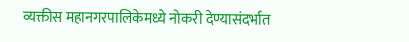व्यक्तीस महानगरपालिकेमध्ये नोकरी देण्यासंदर्भात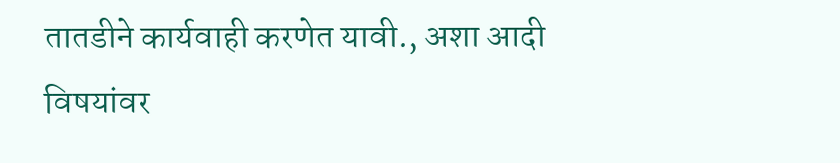तातडीने कार्यवाही करणेत यावी., अशा आदी विषयांवर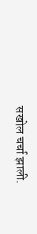सखोल चर्चा झाली.